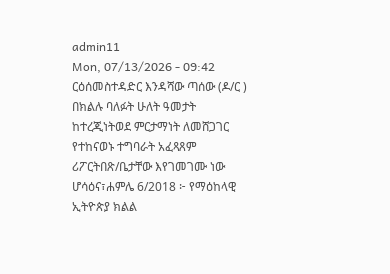admin11
Mon, 07/13/2026 - 09:42
ርዕሰመስተዳድር እንዳሻው ጣሰው (ዶ/ር ) በክልሉ ባለፉት ሁለት ዓመታት
ከተረጂነትወደ ምርታማነት ለመሸጋገር የተከናወኑ ተግባራት አፈጻጸም
ሪፖርትበጽ/ቤታቸው እየገመገሙ ነው
ሆሳዕና፣ሐምሌ 6/2018 ፦ የማዕከላዊ ኢትዮጵያ ክልል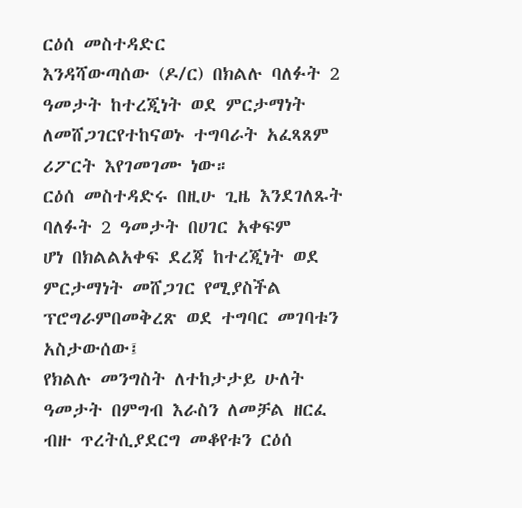ርዕሰ መስተዳድር
እንዳሻውጣሰው (ዶ/ር) በክልሉ ባለፉት 2 ዓመታት ከተረጂነት ወደ ምርታማነት
ለመሸጋገርየተከናወኑ ተግባራት አፈጻጸም ሪፖርት እየገመገሙ ነው።
ርዕሰ መስተዳድሩ በዚሁ ጊዜ እንደገለጹት ባለፉት 2 ዓመታት በሀገር አቀፍም
ሆነ በክልልአቀፍ ደረጃ ከተረጂነት ወደ ምርታማነት መሸጋገር የሚያስችል
ፕሮግራምበመቅረጽ ወደ ተግባር መገባቱን አስታውሰው፤
የክልሉ መንግስት ለተከታታይ ሁለት ዓመታት በምግብ እራስን ለመቻል ዘርፈ
ብዙ ጥረትሲያደርግ መቆየቱን ርዕሰ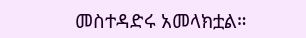መስተዳድሩ አመላክቷል።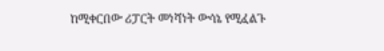ከሚቀርበው ሪፓርት መነሻነት ውሳኔ የሚፈልጉ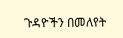ጉዳዮችን በመለየት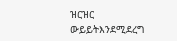ዝርዝር
ውይይትእንደሚደረግ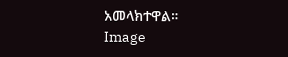አመላክተዋል።
Image